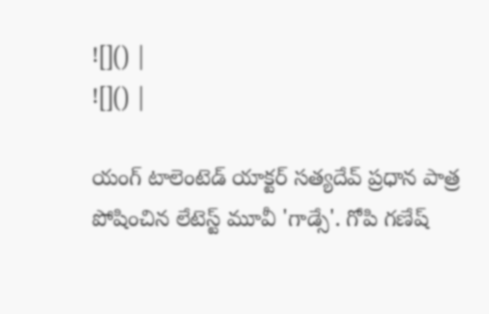![]() |
![]() |

యంగ్ టాలెంటెడ్ యాక్టర్ సత్యదేవ్ ప్రధాన పాత్ర పోషించిన లేటెస్ట్ మూవీ 'గాడ్సే'. గోపి గణేష్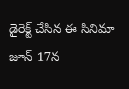డైరెక్ట్ చేసిన ఈ సినిమా జూన్ 17న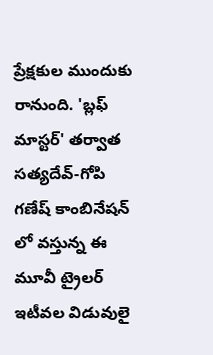ప్రేక్షకుల ముందుకు రానుంది. 'బ్లఫ్ మాస్టర్' తర్వాత సత్యదేవ్-గోపి గణేష్ కాంబినేషన్ లో వస్తున్న ఈ మూవీ ట్రైలర్ ఇటీవల విడువులై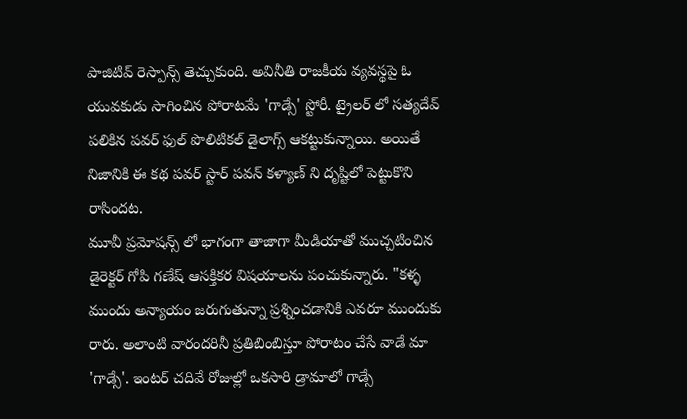పాజిటివ్ రెస్పాన్స్ తెచ్చుకుంది. అవినీతి రాజకీయ వ్యవస్థపై ఓ యువకుడు సాగించిన పోరాటమే 'గాడ్సే' స్టోరీ. ట్రైలర్ లో సత్యదేవ్ పలికిన పవర్ ఫుల్ పొలిటికల్ డైలాగ్స్ ఆకట్టుకున్నాయి. అయితే నిజానికి ఈ కథ పవర్ స్టార్ పవన్ కళ్యాణ్ ని దృష్టిలో పెట్టుకొని రాసిందట.
మూవీ ప్రమోషన్స్ లో భాగంగా తాజాగా మీడియాతో ముచ్చటించిన డైరెక్టర్ గోపి గణేష్ ఆసక్తికర విషయాలను పంచుకున్నారు. "కళ్ళ ముందు అన్యాయం జరుగుతున్నా ప్రశ్నించడానికి ఎవరూ ముందుకు రారు. అలాంటి వారందరినీ ప్రతిబింబిస్తూ పోరాటం చేసే వాడే మా 'గాడ్సే'. ఇంటర్ చదివే రోజుల్లో ఒకసారి డ్రామాలో గాడ్సే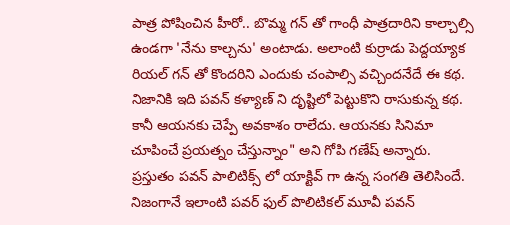పాత్ర పోషించిన హీరో.. బొమ్మ గన్ తో గాంధీ పాత్రదారిని కాల్చాల్సి ఉండగా 'నేను కాల్చను' అంటాడు. అలాంటి కుర్రాడు పెద్దయ్యాక రియల్ గన్ తో కొందరిని ఎందుకు చంపాల్సి వచ్చిందనేదే ఈ కథ. నిజానికి ఇది పవన్ కళ్యాణ్ ని దృష్టిలో పెట్టుకొని రాసుకున్న కథ. కానీ ఆయనకు చెప్పే అవకాశం రాలేదు. ఆయనకు సినిమా చూపించే ప్రయత్నం చేస్తున్నాం" అని గోపి గణేష్ అన్నారు.
ప్రస్తుతం పవన్ పాలిటిక్స్ లో యాక్టివ్ గా ఉన్న సంగతి తెలిసిందే. నిజంగానే ఇలాంటి పవర్ ఫుల్ పొలిటికల్ మూవీ పవన్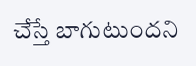చేస్తే బాగుటుందని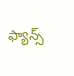ఫ్యాన్స్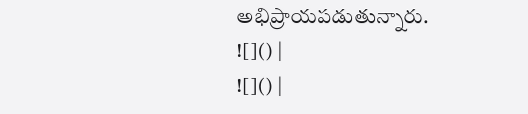అభిప్రాయపడుతున్నారు.
![]() |
![]() |